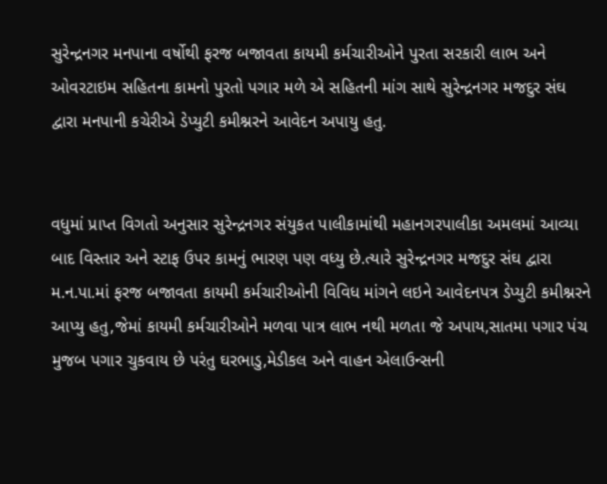સુરેન્દ્રનગર મનપાના વર્ષોથી ફરજ બજાવતા કાયમી કર્મચારીઓને પુરતા સરકારી લાભ અને ઓવરટાઇમ સહિતના કામનો પુરતો પગાર મળે એ સહિતની માંગ સાથે સુરેન્દ્રનગર મજદુર સંઘ દ્વારા મનપાની કચેરીએ ડેપ્યુટી કમીશ્નરને આવેદન અપાયુ હતુ.


વધુમાં પ્રાપ્ત વિગતો અનુસાર સુરેન્દ્રનગર સંયુકત પાલીકામાંથી મહાનગરપાલીકા અમલમાં આવ્યા બાદ વિસ્તાર અને સ્ટાફ ઉપર કામનું ભારણ પણ વધ્યુ છે.ત્યારે સુરેન્દ્રનગર મજદુર સંઘ દ્વારા મ.ન.પા.માં ફરજ બજાવતા કાયમી કર્મચારીઓની વિવિધ માંગને લઇને આવેદનપત્ર ડેપ્યુટી કમીશ્નરને આપ્યુ હતુ,જેમાં કાયમી કર્મચારીઓને મળવા પાત્ર લાભ નથી મળતા જે અપાય,સાતમા પગાર પંચ મુજબ પગાર ચુકવાય છે પરંતુ ઘરભાડુ,મેડીકલ અને વાહન એલાઉન્સની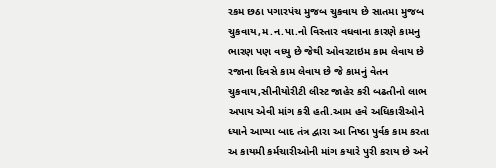રકમ છઠા પગારપંચ મુજબ ચુકવાય છે સાતમા મુજબ ચુકવાય,મ.ન.પા.નો વિસ્તાર વધવાના કારણે કામનુ ભારણ પણ વધ્યુ છે જેથી ઓવરટાઇમ કામ લેવાય છે રજાના દિવસે કામ લેવાય છે જે કામનું વેતન ચુકવાય,સીનીયોરીટી લીસ્ટ જાહેર કરી બઢતીનો લાભ અપાય એવી માંગ કરી હતી.આમ હવે અધિકારીઓને ધ્યાને આપ્યા બાદ તંત્ર દ્વારા આ નિષ્ઠા પુર્વક કામ કરતા અ કાયમી કર્મચારીઓની માંગ કયારે પુરી કરાય છે અને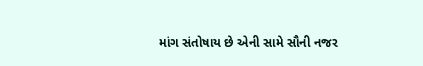માંગ સંતોષાય છે એની સામે સૌની નજર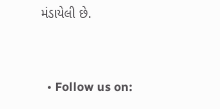મંડાયેલી છે.


  • Follow us on: